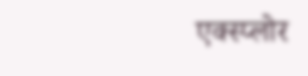एक्स्प्लोर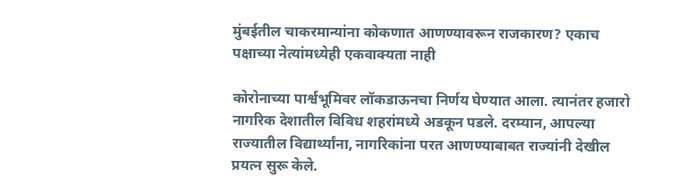मुंबईतील चाकरमान्यांना कोकणात आणण्यावरून राजकारण? एकाच पक्षाच्या नेत्यांमध्येही एकवाक्यता नाही

कोरोनाच्या पार्श्वभूमिवर लॉकडाऊनचा निर्णय घेण्यात आला. त्यानंतर हजारो नागरिक देशातील विविध शहरांमध्ये अडकून पडले. दरम्यान, आपल्या राज्यातील विद्यार्थ्यांना, नागरिकांना परत आणण्याबाबत राज्यांनी देखील प्रयत्न सुरू केले.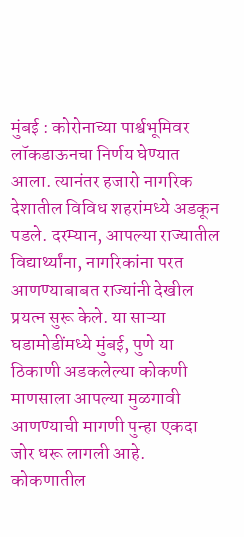मुंबई : कोरोनाच्या पार्श्वभूमिवर लॉकडाऊनचा निर्णय घेण्यात आला. त्यानंतर हजारो नागरिक देशातील विविध शहरांमध्ये अडकून पडले. दरम्यान, आपल्या राज्यातील विद्यार्थ्यांना, नागरिकांना परत आणण्याबाबत राज्यांनी देखील प्रयत्न सुरू केले. या साऱ्या घडामोडींमध्ये मुंबई, पुणे या ठिकाणी अडकलेल्या कोकणी माणसाला आपल्या मुळगावी आणण्याची मागणी पुन्हा एकदा जोर धरू लागली आहे. कोकणातील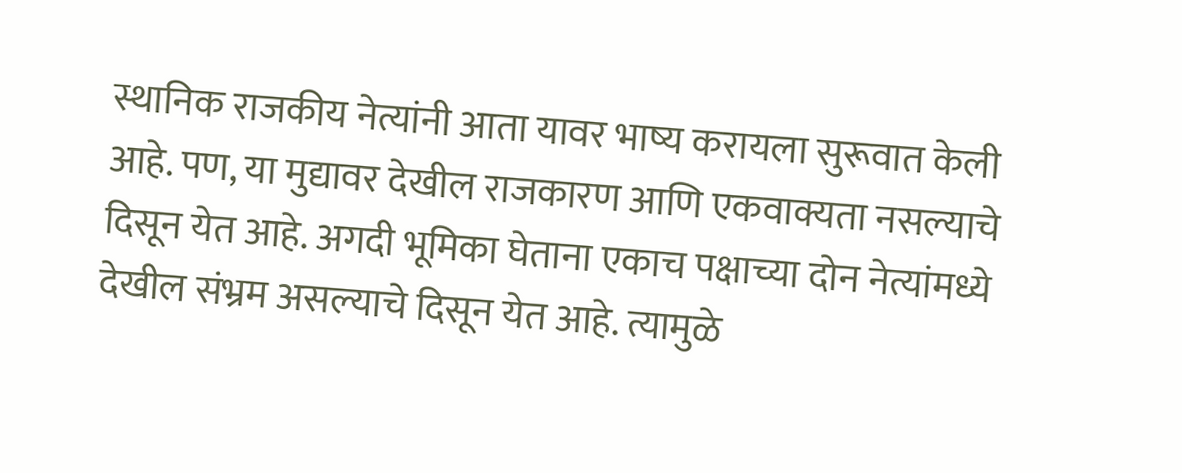स्थानिक राजकीय नेत्यांनी आता यावर भाष्य करायला सुरूवात केली आहे. पण, या मुद्यावर देखील राजकारण आणि एकवाक्यता नसल्याचे दिसून येत आहे. अगदी भूमिका घेताना एकाच पक्षाच्या दोन नेत्यांमध्ये देखील संभ्रम असल्याचे दिसून येत आहे. त्यामुळे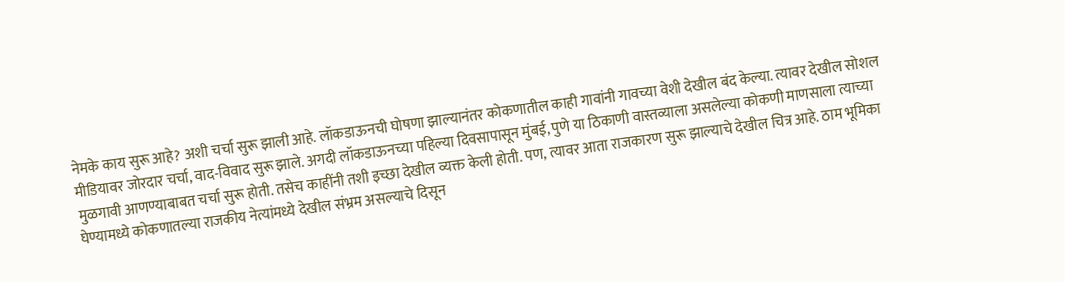नेमके काय सुरू आहे? अशी चर्चा सुरू झाली आहे. लॉकडाऊनची घोषणा झाल्यानंतर कोकणातील काही गावांनी गावच्या वेशी देखील बंद केल्या. त्यावर देखील सोशल मीडियावर जोरदार चर्चा, वाद-विवाद सुरू झाले. अगदी लॉकडाऊनच्या पहिल्या दिवसापासून मुंबई, पुणे या ठिकाणी वास्तव्याला असलेल्या कोकणी माणसाला त्याच्या मुळगावी आणण्याबाबत चर्चा सुरू होती. तसेच काहींनी तशी इच्छा देखील व्यक्त केली होती. पण, त्यावर आता राजकारण सुरू झाल्याचे देखील चित्र आहे. ठाम भूमिका घेण्यामध्ये कोकणातल्या राजकीय नेत्यांमध्ये देखील संभ्रम असल्याचे दिसून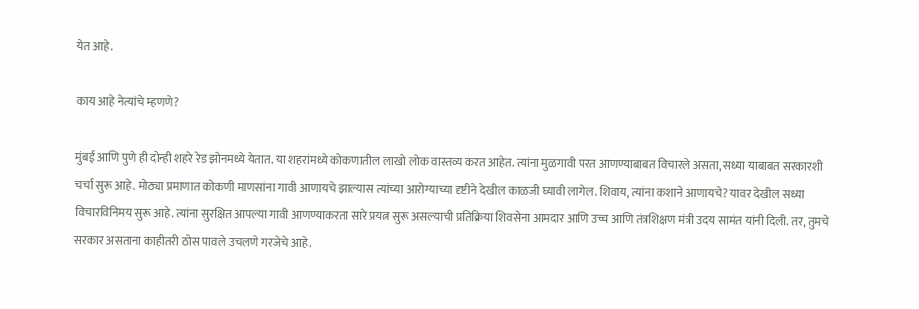येत आहे.

काय आहे नेत्यांचे म्हणणे?

मुंबई आणि पुणे ही दोन्ही शहरे रेड झोनमध्ये येतात. या शहरांमध्ये कोकणातील लाखो लोक वास्तव्य करत आहेत. त्यांना मुळगावी परत आणण्याबाबत विचारले असता, सध्या याबाबत सरकारशी चर्चा सुरू आहे. मोठ्या प्रमाणात कोकणी माणसांना गावी आणायचे झाल्यास त्यांच्या आरोग्याच्या दृष्टीने देखील काळजी घ्यावी लागेल. शिवाय, त्यांना कशाने आणायचे? यावर देखील सध्या विचारविनिमय सुरू आहे. त्यांना सुरक्षित आपल्या गावी आणण्याकरता सारे प्रयत्न सुरू असल्याची प्रतिक्रिया शिवसेना आमदार आणि उच्च आणि तंत्रशिक्षण मंत्री उदय सामंत यांनी दिली. तर, तुमचे सरकार असताना काहीतरी ठोस पावले उचलणे गरजेचे आहे.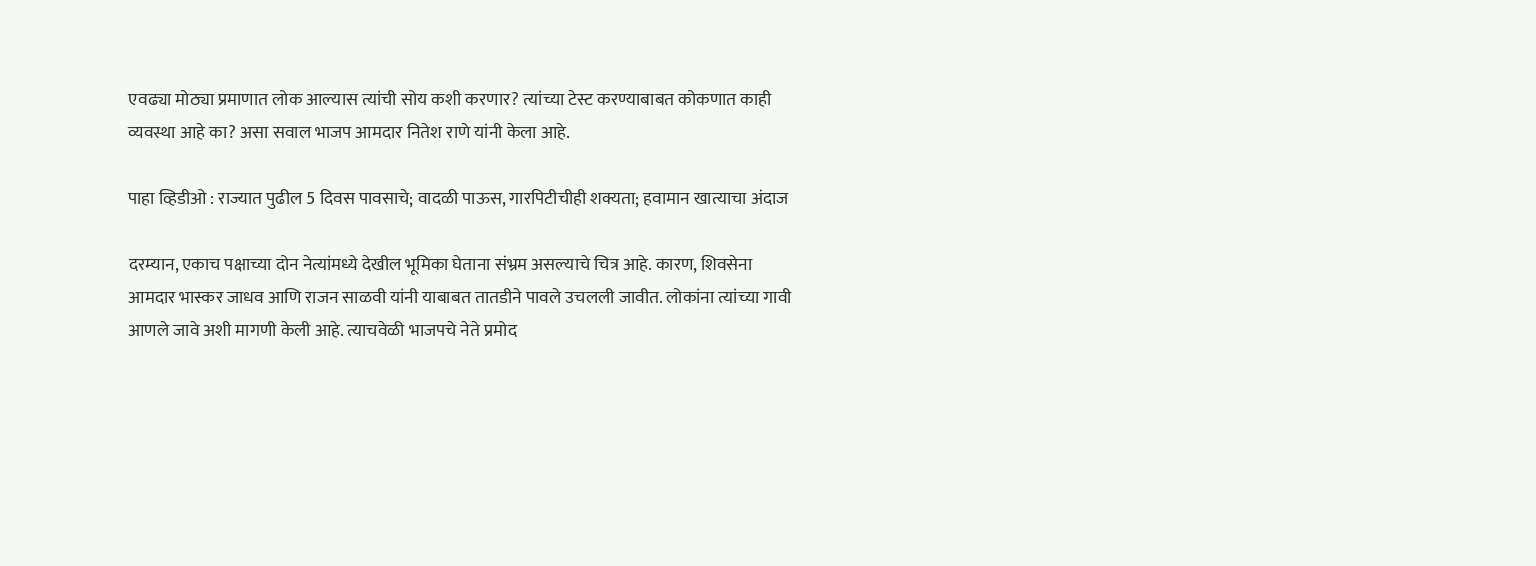एवढ्या मोठ्या प्रमाणात लोक आल्यास त्यांची सोय कशी करणार? त्यांच्या टेस्ट करण्याबाबत कोकणात काही व्यवस्था आहे का? असा सवाल भाजप आमदार नितेश राणे यांनी केला आहे.

पाहा व्हिडीओ : राज्यात पुढील 5 दिवस पावसाचे; वादळी पाऊस, गारपिटीचीही शक्यता; हवामान खात्याचा अंदाज

दरम्यान, एकाच पक्षाच्या दोन नेत्यांमध्ये देखील भूमिका घेताना संभ्रम असल्याचे चित्र आहे. कारण, शिवसेना आमदार भास्कर जाधव आणि राजन साळवी यांनी याबाबत तातडीने पावले उचलली जावीत. लोकांना त्यांच्या गावी आणले जावे अशी मागणी केली आहे. त्याचवेळी भाजपचे नेते प्रमोद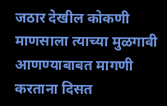जठार देखील कोकणी माणसाला त्याच्या मुळगावी आणण्याबाबत मागणी करताना दिसत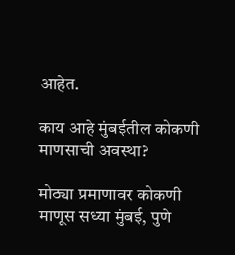आहेत.

काय आहे मुंबईतील कोकणी माणसाची अवस्था?

मोठ्या प्रमाणावर कोकणी माणूस सध्या मुंबई, पुणे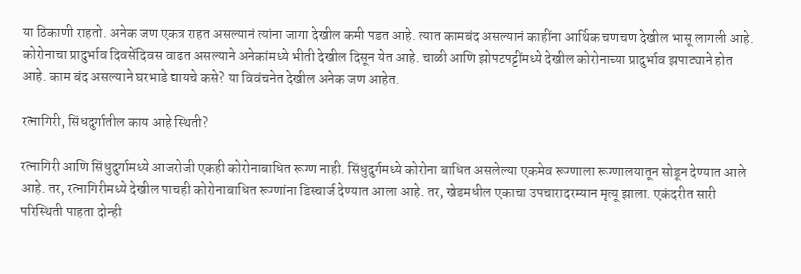या ठिकाणी राहतो. अनेक जण एकत्र राहत असल्यानं त्यांना जागा देखील कमी पडत आहे. त्यात कामबंद असल्यानं काहींना आर्थिक चणचण देखील भासू लागली आहे. कोरोनाचा प्रादुर्भाव दिवसेंदिवस वाढत असल्याने अनेकांमध्ये भीती देखील दिसून येत आहे. चाळी आणि झोपटपट्टींमध्ये देखील कोरोनाच्या प्रादुर्भाव झपाट्याने होत आहे. काम बंद असल्याने घरभाडे द्यायचे कसे? या विवंचनेत देखील अनेक जण आहेत.

रत्नागिरी, सिंधदुर्गातील काय आहे स्थिती?

रत्नागिरी आणि सिंधुदुर्गामध्ये आजरोजी एकही कोरोनाबाधित रूग्ण नाही. सिंधुदुर्गमध्ये कोरोना बाधित असलेल्या एकमेव रूग्णाला रूग्णालयातून सोडून देण्यात आले आहे. तर, रत्नागिरीमध्ये देखील पाचही कोरोनाबाधित रूग्णांना डिस्चार्ज देण्यात आला आहे. तर, खेडमधील एकाचा उपचारादरम्यान मृत्यू झाला. एकंदरीत सारी परिस्थिती पाहता दोन्ही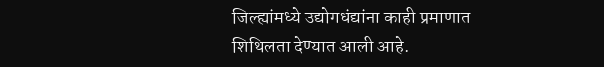जिल्ह्यांमध्ये उद्योगधंद्यांना काही प्रमाणात शिथिलता देण्यात आली आहे.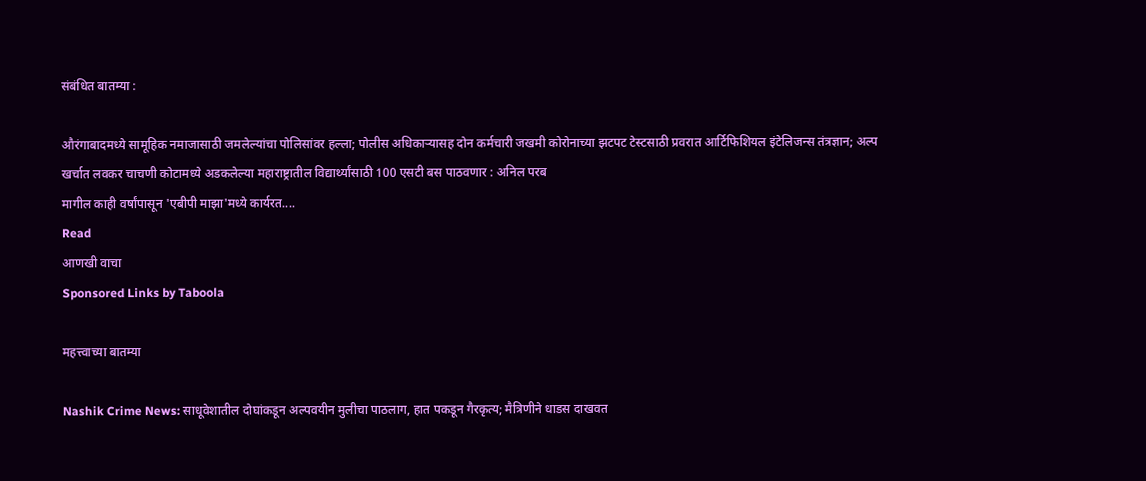संबंधित बातम्या :

औरंगाबादमध्ये सामूहिक नमाजासाठी जमलेल्यांचा पोलिसांवर हल्ला; पोलीस अधिकाऱ्यासह दोन कर्मचारी जखमी कोरोनाच्या झटपट टेस्टसाठी प्रवरात आर्टिफिशियल इंटेलिजन्स तंत्रज्ञान; अल्प खर्चात लवकर चाचणी कोटामध्ये अडकलेल्या महाराष्ट्रातील विद्यार्थ्यांसाठी 100 एसटी बस पाठवणार : अनिल परब
मागील काही वर्षांपासून 'एबीपी माझा'मध्ये कार्यरत....
Read
आणखी वाचा
Sponsored Links by Taboola

महत्त्वाच्या बातम्या

Nashik Crime News: साधूवेशातील दोघांकडून अल्पवयीन मुलीचा पाठलाग, हात पकडून गैरकृत्य; मैत्रिणीने धाडस दाखवत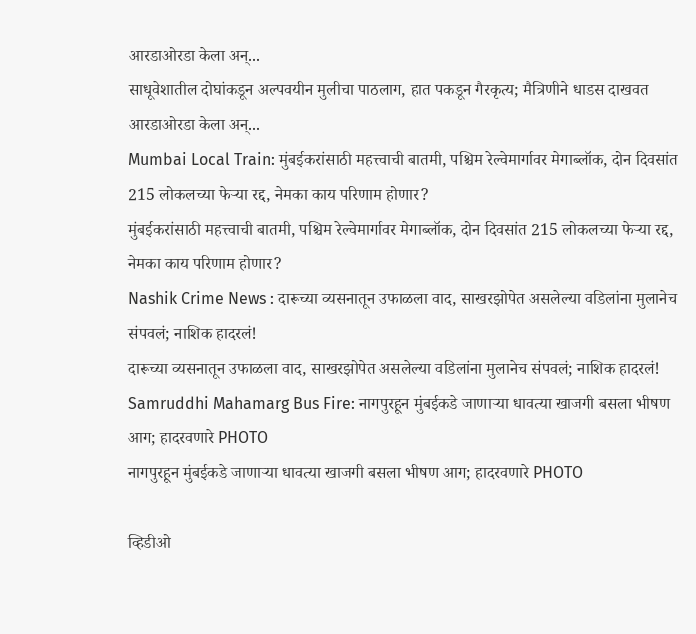आरडाओरडा केला अन्...
साधूवेशातील दोघांकडून अल्पवयीन मुलीचा पाठलाग, हात पकडून गैरकृत्य; मैत्रिणीने धाडस दाखवत आरडाओरडा केला अन्...
Mumbai Local Train: मुंबईकरांसाठी महत्त्वाची बातमी, पश्चिम रेल्वेमार्गावर मेगाब्लॉक, दोन दिवसांत 215 लोकलच्या फेऱ्या रद्द, नेमका काय परिणाम होणार?
मुंबईकरांसाठी महत्त्वाची बातमी, पश्चिम रेल्वेमार्गावर मेगाब्लॉक, दोन दिवसांत 215 लोकलच्या फेऱ्या रद्द, नेमका काय परिणाम होणार?
Nashik Crime News : दारूच्या व्यसनातून उफाळला वाद, साखरझोपेत असलेल्या वडिलांना मुलानेच संपवलं; नाशिक हादरलं!
दारूच्या व्यसनातून उफाळला वाद, साखरझोपेत असलेल्या वडिलांना मुलानेच संपवलं; नाशिक हादरलं!
Samruddhi Mahamarg Bus Fire: नागपुरहून मुंबईकडे जाणाऱ्या धावत्या खाजगी बसला भीषण आग; हादरवणारे PHOTO
नागपुरहून मुंबईकडे जाणाऱ्या धावत्या खाजगी बसला भीषण आग; हादरवणारे PHOTO

व्हिडीओ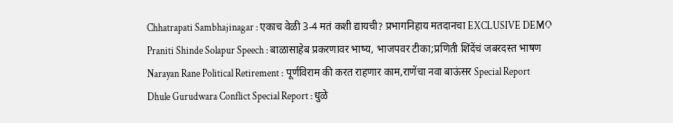Chhatrapati Sambhajinagar : एकाच वेळी 3-4 मतं कशी द्यायची? प्रभागनिहाय मतदानचा EXCLUSIVE DEMO
Praniti Shinde Solapur Speech : बाळासाहेब प्रकरणावर भाष्य, भाजपवर टीका;प्रणिती शिंदेंचं जबरदस्त भाषण
Narayan Rane Political Retirement : पूर्णविराम की करत राहणार काम,राणेंचा नवा बाऊंसर Special Report
Dhule Gurudwara Conflict Special Report : धुळे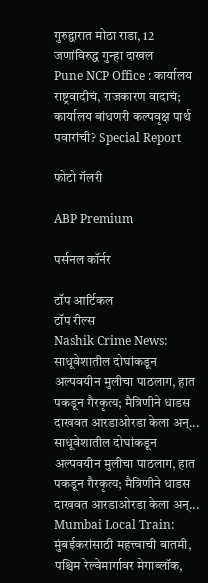गुरुद्वारात मोठा राडा, 12 जणांविरुद्ध गुन्हा दाखल
Pune NCP Office : कार्यालय राष्ट्रवादीचं, राजकारण वादाचं; कार्यालय बांधणरी कल्पवृक्ष पार्थ पवारांची? Special Report

फोटो गॅलरी

ABP Premium

पर्सनल कॉर्नर

टॉप आर्टिकल
टॉप रील्स
Nashik Crime News: साधूवेशातील दोघांकडून अल्पवयीन मुलीचा पाठलाग, हात पकडून गैरकृत्य; मैत्रिणीने धाडस दाखवत आरडाओरडा केला अन्...
साधूवेशातील दोघांकडून अल्पवयीन मुलीचा पाठलाग, हात पकडून गैरकृत्य; मैत्रिणीने धाडस दाखवत आरडाओरडा केला अन्...
Mumbai Local Train: मुंबईकरांसाठी महत्त्वाची बातमी, पश्चिम रेल्वेमार्गावर मेगाब्लॉक,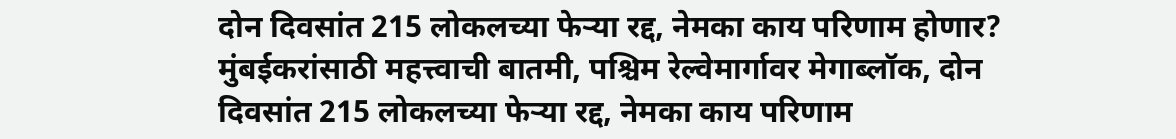दोन दिवसांत 215 लोकलच्या फेऱ्या रद्द, नेमका काय परिणाम होणार?
मुंबईकरांसाठी महत्त्वाची बातमी, पश्चिम रेल्वेमार्गावर मेगाब्लॉक, दोन दिवसांत 215 लोकलच्या फेऱ्या रद्द, नेमका काय परिणाम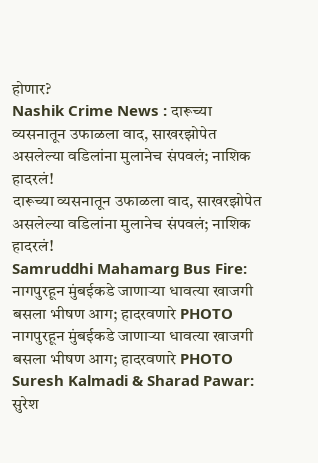होणार?
Nashik Crime News : दारूच्या व्यसनातून उफाळला वाद, साखरझोपेत असलेल्या वडिलांना मुलानेच संपवलं; नाशिक हादरलं!
दारूच्या व्यसनातून उफाळला वाद, साखरझोपेत असलेल्या वडिलांना मुलानेच संपवलं; नाशिक हादरलं!
Samruddhi Mahamarg Bus Fire: नागपुरहून मुंबईकडे जाणाऱ्या धावत्या खाजगी बसला भीषण आग; हादरवणारे PHOTO
नागपुरहून मुंबईकडे जाणाऱ्या धावत्या खाजगी बसला भीषण आग; हादरवणारे PHOTO
Suresh Kalmadi & Sharad Pawar: सुरेश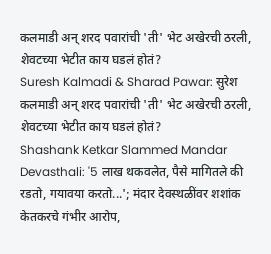कलमाडी अन् शरद पवारांची 'ती' भेट अखेरची ठरली, शेवटच्या भेटीत काय घडलं होतं?
Suresh Kalmadi & Sharad Pawar: सुरेश कलमाडी अन् शरद पवारांची 'ती' भेट अखेरची ठरली, शेवटच्या भेटीत काय घडलं होतं?
Shashank Ketkar Slammed Mandar Devasthali: '5 लाख थकवलेत, पैसे मागितले की रडतो, गयावया करतो...'; मंदार देवस्थळींवर शशांक केतकरचे गंभीर आरोप,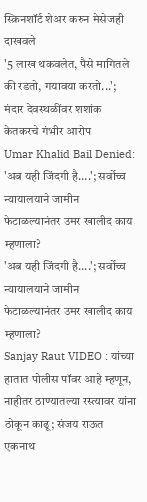स्क्रिनशॉर्ट शेअर करुन मेसेजही दाखवले
'5 लाख थकवलेत, पैसे मागितले की रडतो, गयावया करतो...'; मंदार देवस्थळींवर शशांक केतकरचे गंभीर आरोप
Umar Khalid Bail Denied: 'अब यही जिंदगी है....'; सर्वोच्च न्यायालयाने जामीन फेटाळल्यानंतर उमर खालीद काय म्हणाला?
'अब यही जिंदगी है....'; सर्वोच्च न्यायालयाने जामीन फेटाळल्यानंतर उमर खालीद काय म्हणाला?
Sanjay Raut VIDEO : यांच्या हातात पोलीस पॉवर आहे म्हणून, नाहीतर ठाण्यातल्या रस्त्यावर यांना ठोकून काढू; संजय राऊत एकनाथ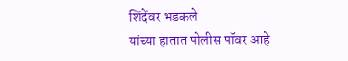शिंदेंवर भडकले
यांच्या हातात पोलीस पॉवर आहे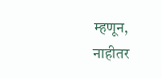म्हणून, नाहीतर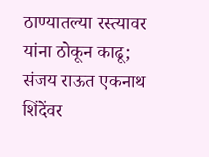ठाण्यातल्या रस्त्यावर यांना ठोकून काढू; संजय राऊत एकनाथ शिंदेंवर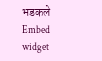भडकले
Embed widget